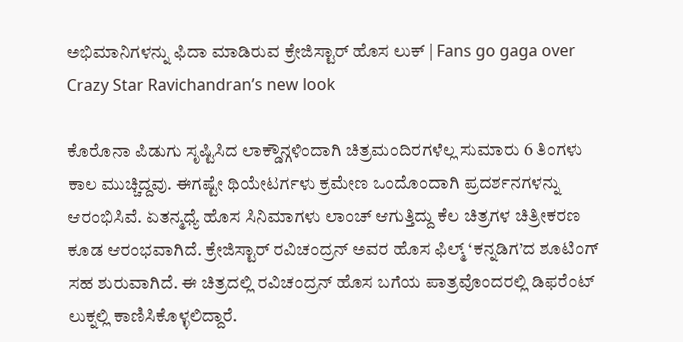ಅಭಿಮಾನಿಗಳನ್ನು ಫಿದಾ ಮಾಡಿರುವ ಕ್ರೇಜಿಸ್ಟಾರ್ ಹೊಸ ಲುಕ್ | Fans go gaga over Crazy Star Ravichandran’s new look

ಕೊರೊನಾ ಪಿಡುಗು ಸೃಷ್ಟಿಸಿದ ಲಾಕ್ಡೌನ್ಗಳಿಂದಾಗಿ ಚಿತ್ರಮಂದಿರಗಳೆಲ್ಲ ಸುಮಾರು 6 ತಿಂಗಳು ಕಾಲ ಮುಚ್ಚಿದ್ದವು. ಈಗಷ್ಟೇ ಥಿಯೇಟರ್ಗಳು ಕ್ರಮೇಣ ಒಂದೊಂದಾಗಿ ಪ್ರದರ್ಶನಗಳನ್ನು ಆರಂಭಿಸಿವೆ. ಏತನ್ಮಧ್ಯೆ ಹೊಸ ಸಿನಿಮಾಗಳು ಲಾಂಚ್ ಆಗುತ್ತಿದ್ದು ಕೆಲ ಚಿತ್ರಗಳ ಚಿತ್ರೀಕರಣ ಕೂಡ ಆರಂಭವಾಗಿದೆ. ಕ್ರೇಜಿಸ್ಟಾರ್ ರವಿಚಂದ್ರನ್ ಅವರ ಹೊಸ ಫಿಲ್ಮ್ ‘ಕನ್ನಡಿಗ’ದ ಶೂಟಿಂಗ್ ಸಹ ಶುರುವಾಗಿದೆ. ಈ ಚಿತ್ರದಲ್ಲಿ ರವಿಚಂದ್ರನ್ ಹೊಸ ಬಗೆಯ ಪಾತ್ರವೊಂದರಲ್ಲಿ ಡಿಫರೆಂಟ್ ಲುಕ್ನಲ್ಲಿ ಕಾಣಿಸಿಕೊಳ್ಳಲಿದ್ದಾರೆ.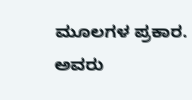ಮೂಲಗಳ ಪ್ರಕಾರ. ಅವರು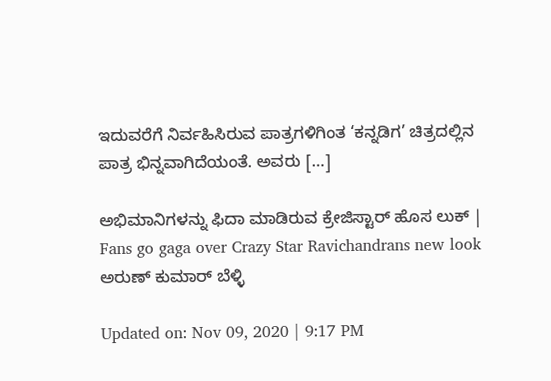ಇದುವರೆಗೆ ನಿರ್ವಹಿಸಿರುವ ಪಾತ್ರಗಳಿಗಿಂತ ‘ಕನ್ನಡಿಗ’ ಚಿತ್ರದಲ್ಲಿನ ಪಾತ್ರ ಭಿನ್ನವಾಗಿದೆಯಂತೆ. ಅವರು […]

ಅಭಿಮಾನಿಗಳನ್ನು ಫಿದಾ ಮಾಡಿರುವ ಕ್ರೇಜಿಸ್ಟಾರ್ ಹೊಸ ಲುಕ್ | Fans go gaga over Crazy Star Ravichandrans new look
ಅರುಣ್ ಕುಮಾರ್ ಬೆಳ್ಳಿ

Updated on: Nov 09, 2020 | 9:17 PM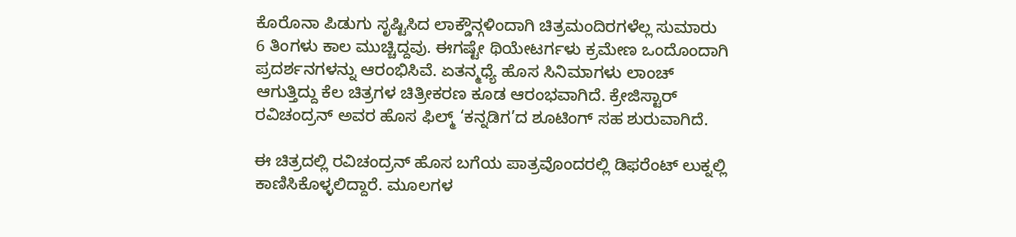ಕೊರೊನಾ ಪಿಡುಗು ಸೃಷ್ಟಿಸಿದ ಲಾಕ್ಡೌನ್ಗಳಿಂದಾಗಿ ಚಿತ್ರಮಂದಿರಗಳೆಲ್ಲ ಸುಮಾರು 6 ತಿಂಗಳು ಕಾಲ ಮುಚ್ಚಿದ್ದವು. ಈಗಷ್ಟೇ ಥಿಯೇಟರ್ಗಳು ಕ್ರಮೇಣ ಒಂದೊಂದಾಗಿ ಪ್ರದರ್ಶನಗಳನ್ನು ಆರಂಭಿಸಿವೆ. ಏತನ್ಮಧ್ಯೆ ಹೊಸ ಸಿನಿಮಾಗಳು ಲಾಂಚ್ ಆಗುತ್ತಿದ್ದು ಕೆಲ ಚಿತ್ರಗಳ ಚಿತ್ರೀಕರಣ ಕೂಡ ಆರಂಭವಾಗಿದೆ. ಕ್ರೇಜಿಸ್ಟಾರ್ ರವಿಚಂದ್ರನ್ ಅವರ ಹೊಸ ಫಿಲ್ಮ್ ‘ಕನ್ನಡಿಗ’ದ ಶೂಟಿಂಗ್ ಸಹ ಶುರುವಾಗಿದೆ.

ಈ ಚಿತ್ರದಲ್ಲಿ ರವಿಚಂದ್ರನ್ ಹೊಸ ಬಗೆಯ ಪಾತ್ರವೊಂದರಲ್ಲಿ ಡಿಫರೆಂಟ್ ಲುಕ್ನಲ್ಲಿ ಕಾಣಿಸಿಕೊಳ್ಳಲಿದ್ದಾರೆ. ಮೂಲಗಳ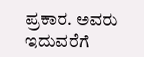ಪ್ರಕಾರ. ಅವರು ಇದುವರೆಗೆ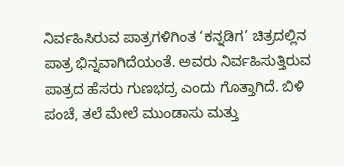ನಿರ್ವಹಿಸಿರುವ ಪಾತ್ರಗಳಿಗಿಂತ ‘ಕನ್ನಡಿಗ’ ಚಿತ್ರದಲ್ಲಿನ ಪಾತ್ರ ಭಿನ್ನವಾಗಿದೆಯಂತೆ. ಅವರು ನಿರ್ವಹಿಸುತ್ತಿರುವ ಪಾತ್ರದ ಹೆಸರು ಗುಣಭದ್ರ ಎಂದು ಗೊತ್ತಾಗಿದೆ. ಬಿಳಿ ಪಂಚೆ, ತಲೆ ಮೇಲೆ ಮುಂಡಾಸು ಮತ್ತು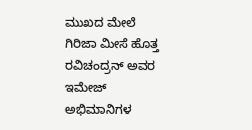ಮುಖದ ಮೇಲೆ ಗಿರಿಜಾ ಮೀಸೆ ಹೊತ್ತ ರವಿಚಂದ್ರನ್ ಅವರ ಇಮೇಜ್ ಅಭಿಮಾನಿಗಳ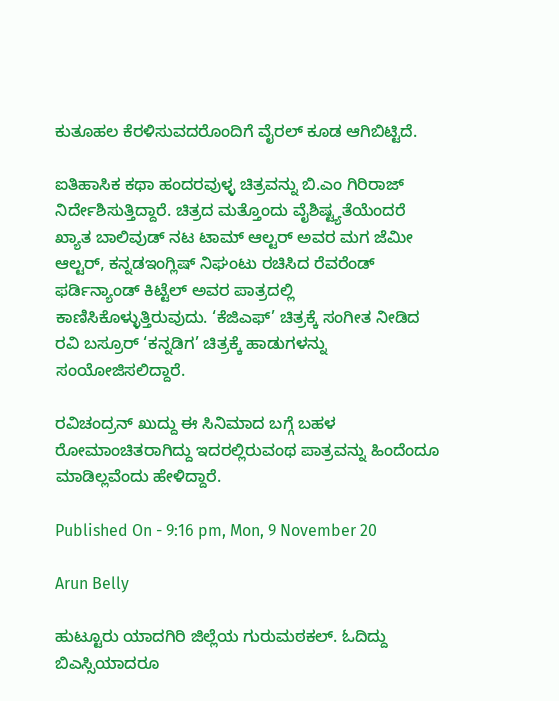ಕುತೂಹಲ ಕೆರಳಿಸುವದರೊಂದಿಗೆ ವೈರಲ್ ಕೂಡ ಆಗಿಬಿಟ್ಟಿದೆ.

ಐತಿಹಾಸಿಕ ಕಥಾ ಹಂದರವುಳ್ಳ ಚಿತ್ರವನ್ನು ಬಿ.ಎಂ ಗಿರಿರಾಜ್ ನಿರ್ದೇಶಿಸುತ್ತಿದ್ದಾರೆ. ಚಿತ್ರದ ಮತ್ತೊಂದು ವೈಶಿಷ್ಟ್ಯತೆಯೆಂದರೆ ಖ್ಯಾತ ಬಾಲಿವುಡ್ ನಟ ಟಾಮ್ ಆಲ್ಟರ್ ಅವರ ಮಗ ಜೆಮೀ ಆಲ್ಟರ್, ಕನ್ನಡಇಂಗ್ಲಿಷ್ ನಿಘಂಟು ರಚಿಸಿದ ರೆವರೆಂಡ್ ಫರ್ಡಿನ್ಯಾಂಡ್ ಕಿಟ್ಟೆಲ್ ಅವರ ಪಾತ್ರದಲ್ಲಿ ಕಾಣಿಸಿಕೊಳ್ಳುತ್ತಿರುವುದು. ‘ಕೆಜಿಎಫ್’ ಚಿತ್ರಕ್ಕೆ ಸಂಗೀತ ನೀಡಿದ ರವಿ ಬಸ್ರೂರ್ ‘ಕನ್ನಡಿಗ’ ಚಿತ್ರಕ್ಕೆ ಹಾಡುಗಳನ್ನು ಸಂಯೋಜಿಸಲಿದ್ದಾರೆ.

ರವಿಚಂದ್ರನ್ ಖುದ್ದು ಈ ಸಿನಿಮಾದ ಬಗ್ಗೆ ಬಹಳ ರೋಮಾಂಚಿತರಾಗಿದ್ದು ಇದರಲ್ಲಿರುವಂಥ ಪಾತ್ರವನ್ನು ಹಿಂದೆಂದೂ ಮಾಡಿಲ್ಲವೆಂದು ಹೇಳಿದ್ದಾರೆ.

Published On - 9:16 pm, Mon, 9 November 20

Arun Belly

ಹುಟ್ಟೂರು ಯಾದಗಿರಿ ಜಿಲ್ಲೆಯ ಗುರುಮಠಕಲ್. ಓದಿದ್ದು ಬಿಎಸ್ಸಿಯಾದರೂ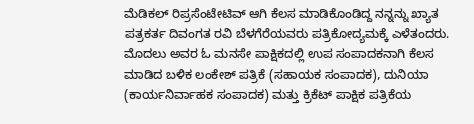ಮೆಡಿಕಲ್ ರಿಪ್ರಸೆಂಟೇಟಿವ್ ಆಗಿ ಕೆಲಸ ಮಾಡಿಕೊಂಡಿದ್ದ ನನ್ನನ್ನು ಖ್ಯಾತ ಪತ್ರಕರ್ತ ದಿವಂಗತ ರವಿ ಬೆಳಗೆರೆಯವರು ಪತ್ರಿಕೋದ್ಯಮಕ್ಕೆ ಎಳೆತಂದರು. ಮೊದಲು ಅವರ ಓ ಮನಸೇ ಪಾಕ್ಷಿಕದಲ್ಲಿ ಉಪ ಸಂಪಾದಕನಾಗಿ ಕೆಲಸ ಮಾಡಿದ ಬಳಿಕ ಲಂಕೇಶ್ ಪತ್ರಿಕೆ (ಸಹಾಯಕ ಸಂಪಾದಕ), ದುನಿಯಾ (ಕಾರ್ಯನಿರ್ವಾಹಕ ಸಂಪಾದಕ) ಮತ್ತು ಕ್ರಿಕೆಟ್ ಪಾಕ್ಷಿಕ ಪತ್ರಿಕೆಯ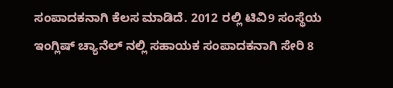ಸಂಪಾದಕನಾಗಿ ಕೆಲಸ ಮಾಡಿದೆ. 2012 ರಲ್ಲಿ ಟಿವಿ9 ಸಂಸ್ಥೆಯ ಇಂಗ್ಲಿಷ್ ಚ್ಯಾನೆಲ್ ನಲ್ಲಿ ಸಹಾಯಕ ಸಂಪಾದಕನಾಗಿ ಸೇರಿ 8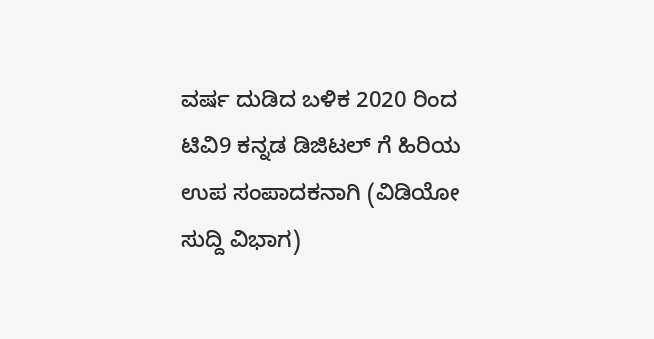ವರ್ಷ ದುಡಿದ ಬಳಿಕ 2020 ರಿಂದ ಟಿವಿ9 ಕನ್ನಡ ಡಿಜಿಟಲ್ ಗೆ ಹಿರಿಯ ಉಪ ಸಂಪಾದಕನಾಗಿ (ವಿಡಿಯೋ ಸುದ್ದಿ ವಿಭಾಗ)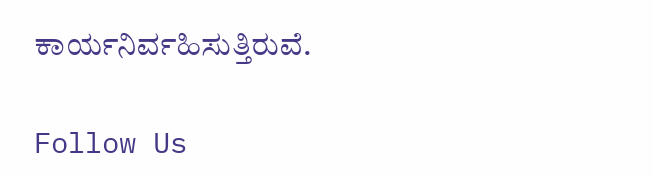ಕಾರ್ಯನಿರ್ವಹಿಸುತ್ತಿರುವೆ.

Follow Us